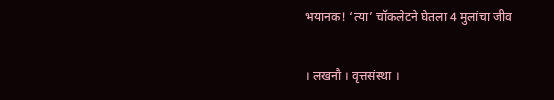भयानक! ‘त्या’ चॉकलेटने घेतला 4 मुलांचा जीव

। लखनौ । वृत्तसंस्था ।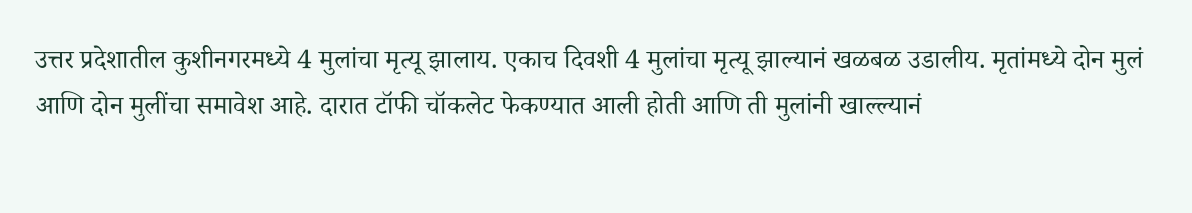उत्तर प्रदेशातील कुशीनगरमध्ये 4 मुलांचा मृत्यू झालाय. एकाच दिवशी 4 मुलांचा मृत्यू झाल्यानं खळबळ उडालीय. मृतांमध्ये दोन मुलं आणि दोन मुलींचा समावेश आहे. दारात टॉफी चॉकलेट फेकण्यात आली होती आणि ती मुलांनी खाल्ल्यानं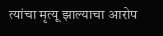त्यांचा मृत्यू झाल्याचा आरोप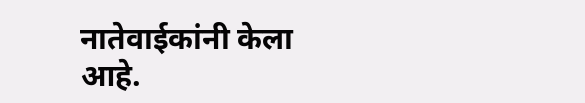नातेवाईकांनी केला आहे.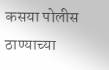कसया पोलीस ठाण्याच्या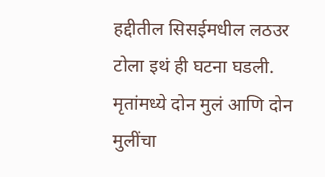हद्दीतील सिसईमधील लठउर टोला इथं ही घटना घडली. मृतांमध्ये दोन मुलं आणि दोन मुलींचा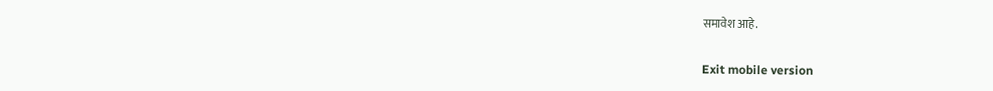समावेश आहे.

Exit mobile version